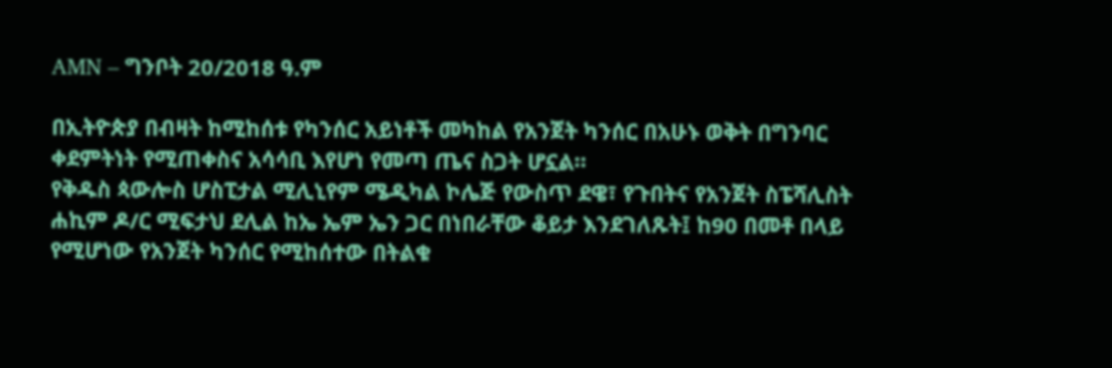AMN – ግንቦት 20/2018 ዓ.ም

በኢትዮጵያ በብዛት ከሚከሰቱ የካንሰር አይነቶች መካከል የአንጀት ካንሰር በአሁኑ ወቅት በግንባር ቀደምትነት የሚጠቀስና አሳሳቢ እየሆነ የመጣ ጤና ስጋት ሆኗል።
የቅዱስ ጳውሎስ ሆስፒታል ሚሊኒየም ሜዲካል ኮሌጅ የውስጥ ደዌ፣ የጉበትና የአንጀት ስፔሻሊስት ሐኪም ዶ/ር ሚፍታህ ደሊል ከኤ ኤም ኤን ጋር በነበራቸው ቆይታ እንደገለጹት፤ ከ90 በመቶ በላይ የሚሆነው የአንጀት ካንሰር የሚከሰተው በትልቁ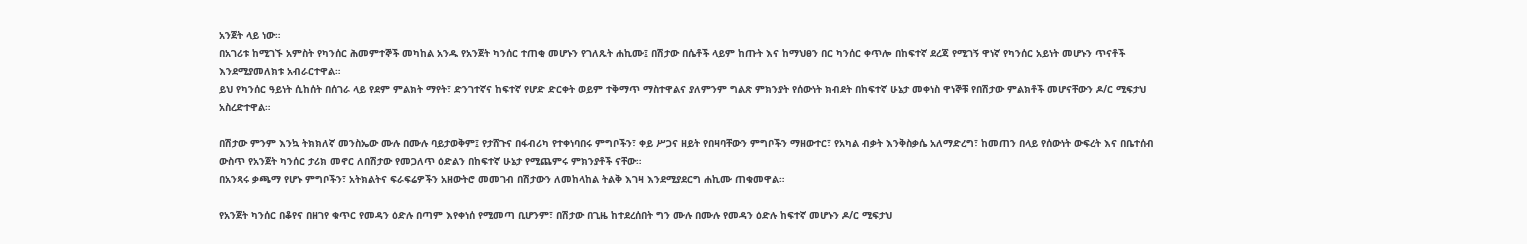አንጀት ላይ ነው።
በአገሪቱ ከሚገኙ አምስት የካንሰር ሕመምተኞች መካከል አንዱ የአንጀት ካንሰር ተጠቂ መሆኑን የገለጹት ሐኪሙ፤ በሽታው በሴቶች ላይም ከጡት እና ከማህፀን በር ካንሰር ቀጥሎ በከፍተኛ ደረጃ የሚገኝ ዋነኛ የካንሰር አይነት መሆኑን ጥናቶች እንደሚያመለክቱ አብራርተዋል።
ይህ የካንሰር ዓይነት ሲከሰት በሰገራ ላይ የደም ምልክት ማየት፣ ድንገተኛና ከፍተኛ የሆድ ድርቀት ወይም ተቅማጥ ማስተዋልና ያለምንም ግልጽ ምክንያት የሰውነት ክብደት በከፍተኛ ሁኔታ መቀነስ ዋነኞቹ የበሽታው ምልክቶች መሆናቸውን ዶ/ር ሚፍታህ አስረድተዋል።

በሽታው ምንም እንኳ ትክክለኛ መንስኤው ሙሉ በሙሉ ባይታወቅም፤ የታሸጉና በፋብሪካ የተቀነባበሩ ምግቦችን፣ ቀይ ሥጋና ዘይት የበዛባቸውን ምግቦችን ማዘውተር፣ የአካል ብቃት እንቅስቃሴ አለማድረግ፣ ከመጠን በላይ የሰውነት ውፍረት እና በቤተሰብ ውስጥ የአንጀት ካንሰር ታሪክ መኖር ለበሽታው የመጋለጥ ዕድልን በከፍተኛ ሁኔታ የሚጨምሩ ምክንያቶች ናቸው።
በአንጻሩ ቃጫማ የሆኑ ምግቦችን፣ አትክልትና ፍራፍሬዎችን አዘውትሮ መመገብ በሽታውን ለመከላከል ትልቅ እገዛ እንደሚያደርግ ሐኪሙ ጠቁመዋል።

የአንጀት ካንሰር በቆየና በዘገየ ቁጥር የመዳን ዕድሉ በጣም እየቀነሰ የሚመጣ ቢሆንም፣ በሽታው በጊዜ ከተደረሰበት ግን ሙሉ በሙሉ የመዳን ዕድሉ ከፍተኛ መሆኑን ዶ/ር ሚፍታህ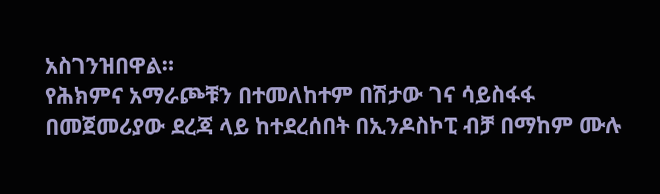አስገንዝበዋል።
የሕክምና አማራጮቹን በተመለከተም በሽታው ገና ሳይስፋፋ በመጀመሪያው ደረጃ ላይ ከተደረሰበት በኢንዶስኮፒ ብቻ በማከም ሙሉ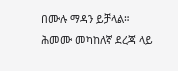በሙሉ ማዳን ይቻላል።
ሕመሙ መካከለኛ ደረጃ ላይ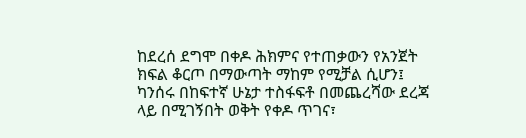ከደረሰ ደግሞ በቀዶ ሕክምና የተጠቃውን የአንጀት ክፍል ቆርጦ በማውጣት ማከም የሚቻል ሲሆን፤ ካንሰሩ በከፍተኛ ሁኔታ ተስፋፍቶ በመጨረሻው ደረጃ ላይ በሚገኝበት ወቅት የቀዶ ጥገና፣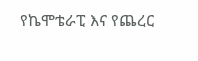የኬሞቴራፒ እና የጨረር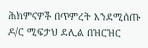ሕክምናዎች በጥምረት እንደሚሰጡ ዶ/ር ሚፍታህ ደሊል በዝርዝር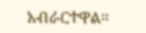አብራርተዋል።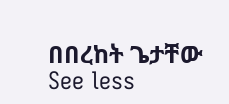በበረከት ጌታቸው
See less